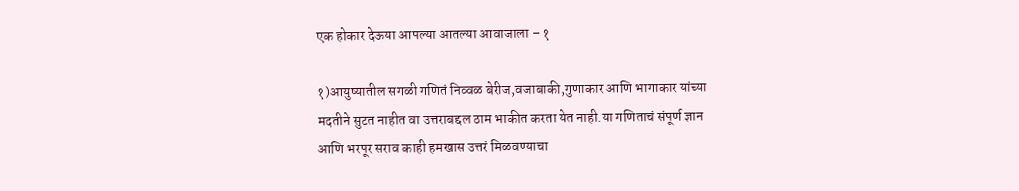एक होकार देऊया आपल्या आतल्या आवाजाला – १

१)आयुष्यातील सगळी गणितं निव्वळ बेरीज,वजाबाकी,गुणाकार आणि भागाकार यांच्या मदतीने सुटत नाहीत वा उत्तराबद्दल ठाम भाकीत करता येत नाही.या गणिताचं संपूर्ण ज्ञान आणि भरपूर सराव काही हमखास उत्तरं मिळवण्याचा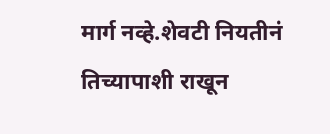मार्ग नव्हे.शेवटी नियतीनं तिच्यापाशी राखून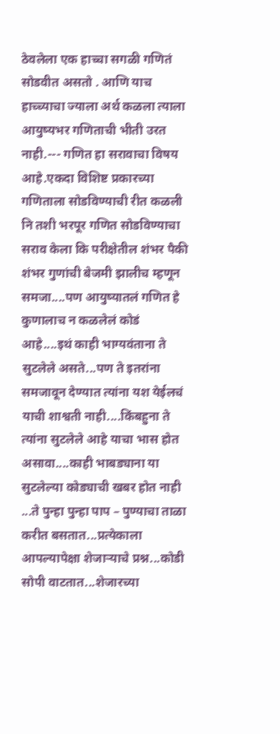ठेवलेला एक हाच्चा सगळी गणितं सोडवीत असतो . आणि याच हाच्च्याचा ज्याला अर्थ कळला त्याला आयुष्यभर गणिताची भीती उरत नाही.--- गणित हा सरावाचा विषय आहे.एकदा विशिष्ट प्रकारच्या गणिताला सोडविण्याची रीत कळली नि तशी भरपूर गणित सोडविण्याचा सराव केला कि परीक्षेतील शंभर पैकी शंभर गुणांची बेजमी झालीच म्हणून समजा....पण आयुष्यातलं गणित हे कुणालाच न कळलेलं कोडं आहे....इथं काही भाग्यवंताना ते सुटलेले असते...पण ते इतरांना समजावून देण्यात त्यांना यश येईलचं याची शाश्वती नाही....किंबहुना ते त्यांना सुटलेले आहे याचा भास होत असावा....काही भाबड्याना या सुटलेल्या कोड्याची खबर होत नाही ...ते पुन्हा पुन्हा पाप – पुण्याचा ताळा करीत बसतात...प्रत्येकाला आपल्यापेक्षा शेजाऱ्याचे प्रश्न...कोडी सोपी वाटतात...शेजारच्या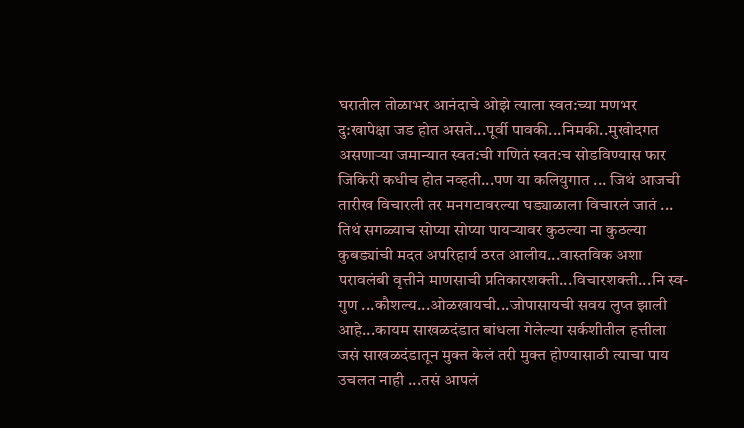घरातील तोळाभर आनंदाचे ओझे त्याला स्वत:च्या मणभर दु:खापेक्षा जड होत असते...पूर्वी पावकी...निमकी..मुखोदगत असणाऱ्या जमान्यात स्वत:ची गणितं स्वत:च सोडविण्यास फार जिकिरी कधीच होत नव्हती...पण या कलियुगात ... जिथं आजची तारीख विचारली तर मनगटावरल्या घड्याळाला विचारलं जातं ... तिथं सगळ्याच सोप्या सोप्या पायऱ्यावर कुठल्या ना कुठल्या कुबड्यांची मदत अपरिहार्य ठरत आलीय...वास्तविक अशा परावलंबी वृत्तीने माणसाची प्रतिकारशक्ती...विचारशक्ती...नि स्व-गुण ...कौशल्य...ओळखायची...जोपासायची सवय लुप्त झाली आहे...कायम साखळदंडात बांधला गेलेल्या सर्कशीतील हत्तीला जसं साखळदंडातून मुक्त केलं तरी मुक्त होण्यासाठी त्याचा पाय उचलत नाही ...तसं आपलं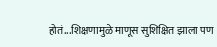होतं...शिक्षणामुळे माणूस सुशिक्षित झाला पण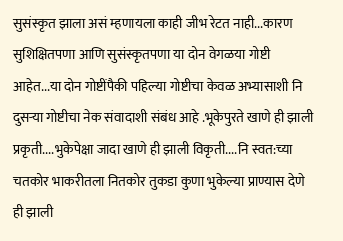सुसंस्कृत झाला असं म्हणायला काही जीभ रेटत नाही...कारण सुशिक्षितपणा आणि सुसंस्कृतपणा या दोन वेगळया गोष्टी आहेत...या दोन गोष्टींपैकी पहिल्या गोष्टीचा केवळ अभ्यासाशी नि दुसऱ्या गोष्टीचा नेक संवादाशी संबंध आहे .भूकेपुरते खाणे ही झाली प्रकृती....भुकेपेक्षा जादा खाणे ही झाली विकृती....नि स्वत:च्या चतकोर भाकरीतला नितकोर तुकडा कुणा भुकेल्या प्राण्यास देणे ही झाली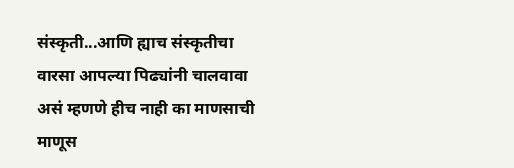संस्कृती...आणि ह्याच संस्कृतीचा वारसा आपल्या पिढ्यांनी चालवावा असं म्हणणे हीच नाही का माणसाची माणूस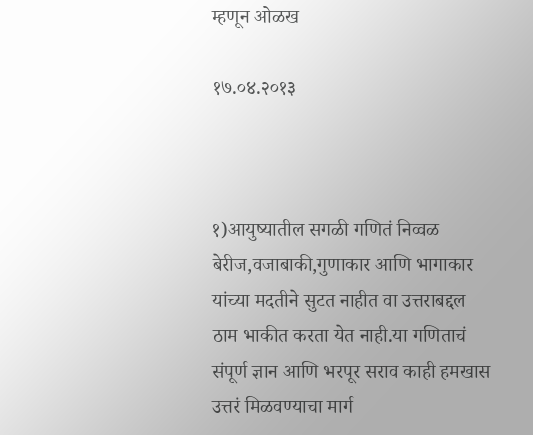म्हणून ओळख

१७.०४.२०१३



१)आयुष्यातील सगळी गणितं निव्वळ बेरीज,वजाबाकी,गुणाकार आणि भागाकार यांच्या मदतीने सुटत नाहीत वा उत्तराबद्दल ठाम भाकीत करता येत नाही.या गणिताचं संपूर्ण ज्ञान आणि भरपूर सराव काही हमखास उत्तरं मिळवण्याचा मार्ग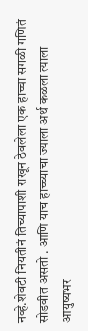नव्हे.शेवटी नियतीनं तिच्यापाशी राखून ठेवलेला एक हाच्चा सगळी गणितं सोडवीत असतो . आणि याच हाच्च्याचा ज्याला अर्थ कळला त्याला आयुष्यभर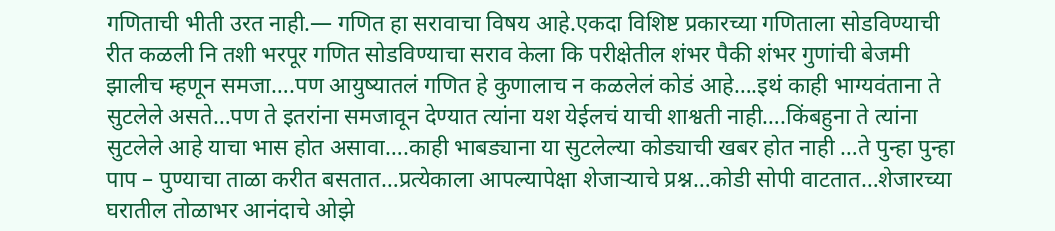गणिताची भीती उरत नाही.— गणित हा सरावाचा विषय आहे.एकदा विशिष्ट प्रकारच्या गणिताला सोडविण्याची रीत कळली नि तशी भरपूर गणित सोडविण्याचा सराव केला कि परीक्षेतील शंभर पैकी शंभर गुणांची बेजमी झालीच म्हणून समजा….पण आयुष्यातलं गणित हे कुणालाच न कळलेलं कोडं आहे….इथं काही भाग्यवंताना ते सुटलेले असते…पण ते इतरांना समजावून देण्यात त्यांना यश येईलचं याची शाश्वती नाही….किंबहुना ते त्यांना सुटलेले आहे याचा भास होत असावा….काही भाबड्याना या सुटलेल्या कोड्याची खबर होत नाही …ते पुन्हा पुन्हा पाप – पुण्याचा ताळा करीत बसतात…प्रत्येकाला आपल्यापेक्षा शेजाऱ्याचे प्रश्न…कोडी सोपी वाटतात…शेजारच्या घरातील तोळाभर आनंदाचे ओझे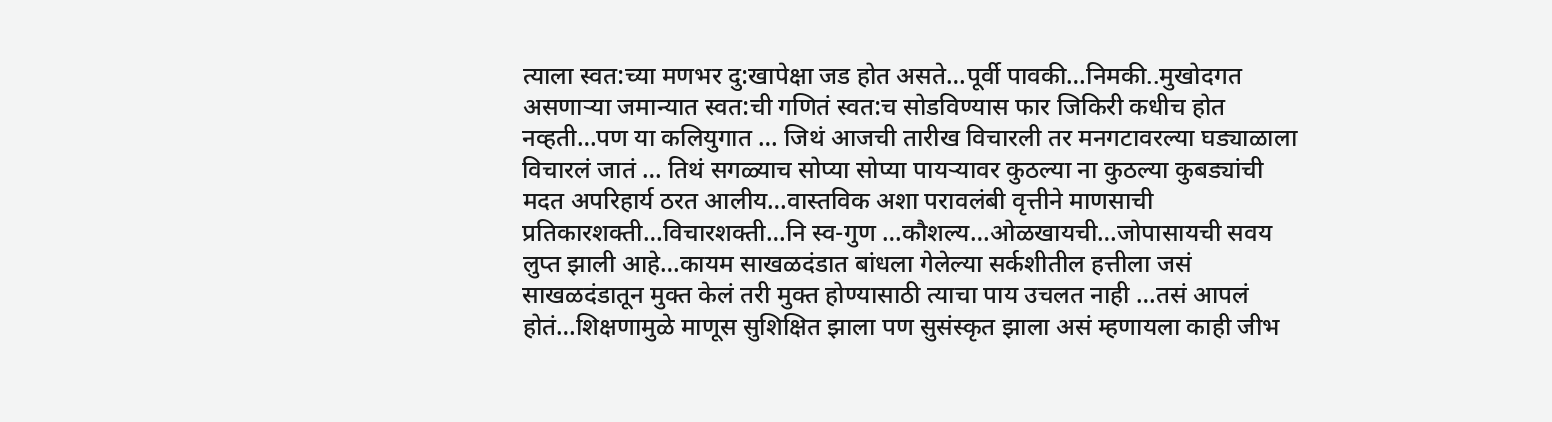त्याला स्वत:च्या मणभर दु:खापेक्षा जड होत असते…पूर्वी पावकी…निमकी..मुखोदगत असणाऱ्या जमान्यात स्वत:ची गणितं स्वत:च सोडविण्यास फार जिकिरी कधीच होत नव्हती…पण या कलियुगात … जिथं आजची तारीख विचारली तर मनगटावरल्या घड्याळाला विचारलं जातं … तिथं सगळ्याच सोप्या सोप्या पायऱ्यावर कुठल्या ना कुठल्या कुबड्यांची मदत अपरिहार्य ठरत आलीय…वास्तविक अशा परावलंबी वृत्तीने माणसाची प्रतिकारशक्ती…विचारशक्ती…नि स्व-गुण …कौशल्य…ओळखायची…जोपासायची सवय लुप्त झाली आहे…कायम साखळदंडात बांधला गेलेल्या सर्कशीतील हत्तीला जसं साखळदंडातून मुक्त केलं तरी मुक्त होण्यासाठी त्याचा पाय उचलत नाही …तसं आपलं होतं…शिक्षणामुळे माणूस सुशिक्षित झाला पण सुसंस्कृत झाला असं म्हणायला काही जीभ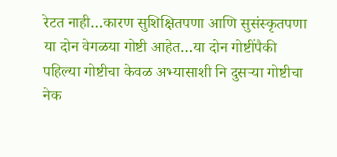रेटत नाही…कारण सुशिक्षितपणा आणि सुसंस्कृतपणा या दोन वेगळया गोष्टी आहेत…या दोन गोष्टींपैकी पहिल्या गोष्टीचा केवळ अभ्यासाशी नि दुसऱ्या गोष्टीचा नेक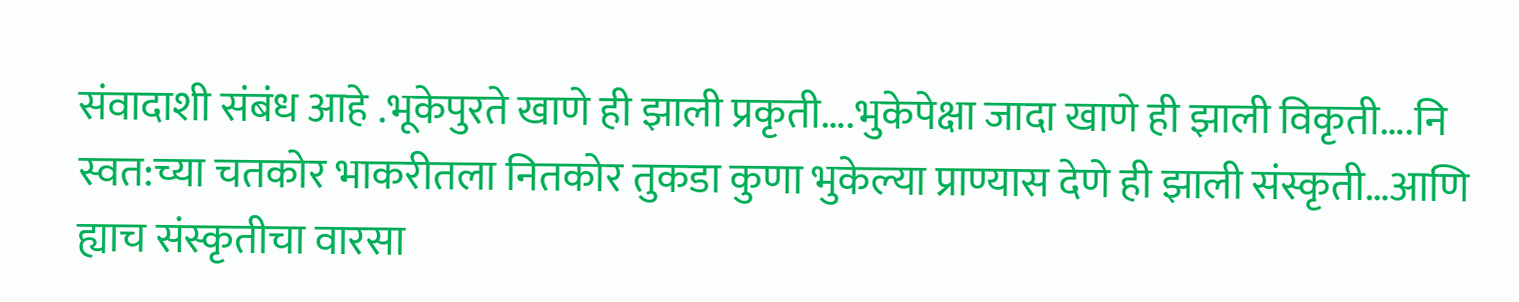संवादाशी संबंध आहे .भूकेपुरते खाणे ही झाली प्रकृती….भुकेपेक्षा जादा खाणे ही झाली विकृती….नि स्वत:च्या चतकोर भाकरीतला नितकोर तुकडा कुणा भुकेल्या प्राण्यास देणे ही झाली संस्कृती…आणि ह्याच संस्कृतीचा वारसा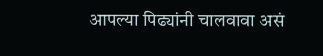आपल्या पिढ्यांनी चालवावा असं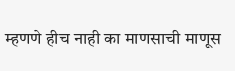म्हणणे हीच नाही का माणसाची माणूस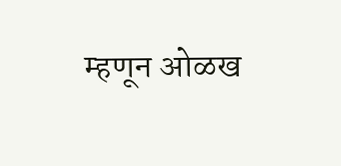म्हणून ओळख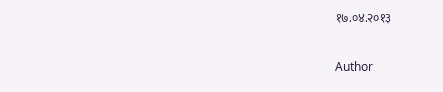१७.०४.२०१३

Author